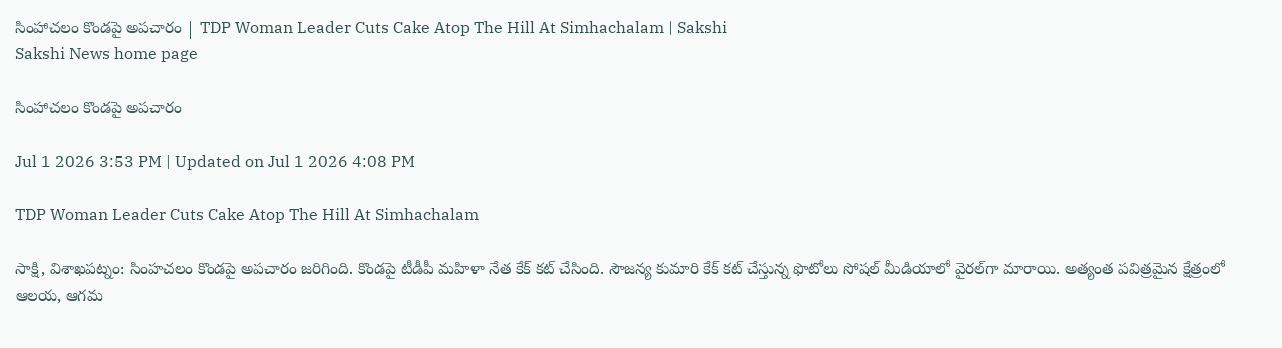సింహాచలం కొండపై అపచారం | TDP Woman Leader Cuts Cake Atop The Hill At Simhachalam | Sakshi
Sakshi News home page

సింహాచలం కొండపై అపచారం

Jul 1 2026 3:53 PM | Updated on Jul 1 2026 4:08 PM

TDP Woman Leader Cuts Cake Atop The Hill At Simhachalam

సాక్షి, విశాఖపట్నం: సింహచలం కొండపై అపచారం జరిగింది. కొండపై టీడీపీ మహిళా నేత కేక్ కట్‌ చేసింది. సౌజన్య కుమారి కేక్‌ కట్‌ చేస్తున్న ఫొటోలు సోషల్‌ మీడియాలో వైరల్‌గా మారాయి. అత్యంత పవిత్రమైన క్షేత్రంలో ఆలయ, ఆగమ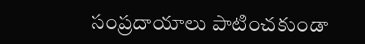సంప్రదాయాలు పాటించకుండా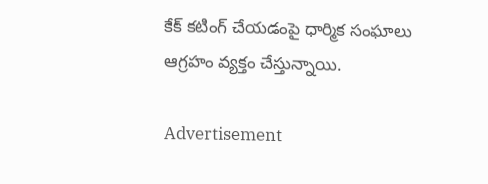కేక్‌ కటింగ్‌ చేయడంపై ధార్మిక సంఘాలు ఆగ్రహం వ్యక్తం చేస్తున్నాయి.

Advertisement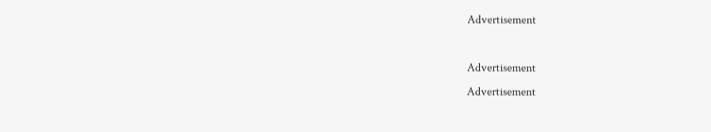Advertisement

Advertisement
Advertisement